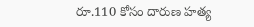రూ.110 కోసం దారుణ హత్య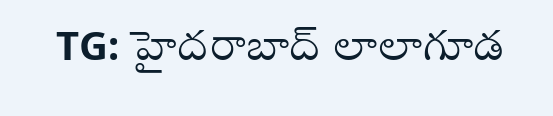TG: హైదరాబాద్ లాలాగూడ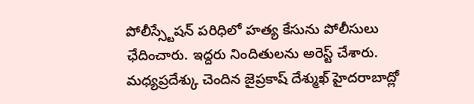పోలీస్స్టేషన్ పరిధిలో హత్య కేసును పోలీసులు ఛేదించారు. ఇద్దరు నిందితులను అరెస్ట్ చేశారు. మధ్యప్రదేశ్కు చెందిన జైప్రకాష్ దేశ్ముఖ్ హైదరాబాద్లో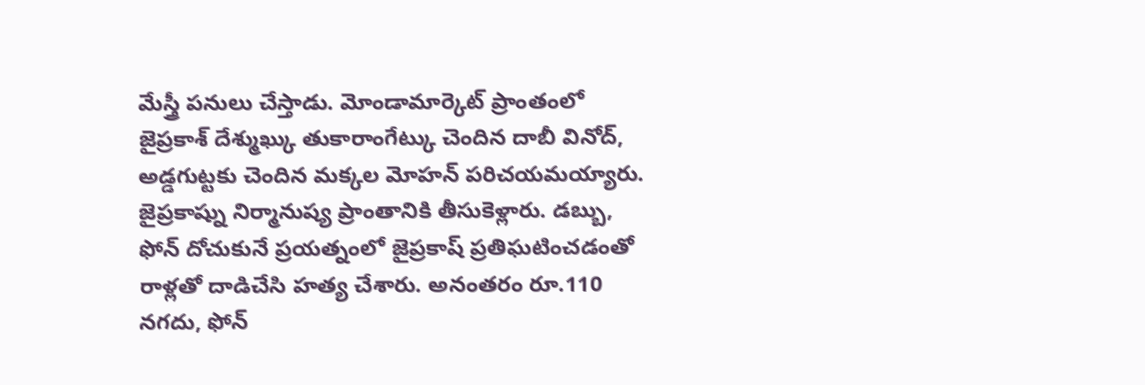మేస్త్రీ పనులు చేస్తాడు. మోండామార్కెట్ ప్రాంతంలో జైప్రకాశ్ దేశ్ముఖ్కు తుకారాంగేట్కు చెందిన దాబీ వినోద్, అడ్డగుట్టకు చెందిన మక్కల మోహన్ పరిచయమయ్యారు. జైప్రకాష్ను నిర్మానుష్య ప్రాంతానికి తీసుకెళ్లారు. డబ్బు, ఫోన్ దోచుకునే ప్రయత్నంలో జైప్రకాష్ ప్రతిఘటించడంతో రాళ్లతో దాడిచేసి హత్య చేశారు. అనంతరం రూ.110 నగదు, ఫోన్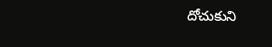దోచుకుని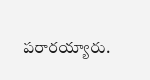పరారయ్యారు.